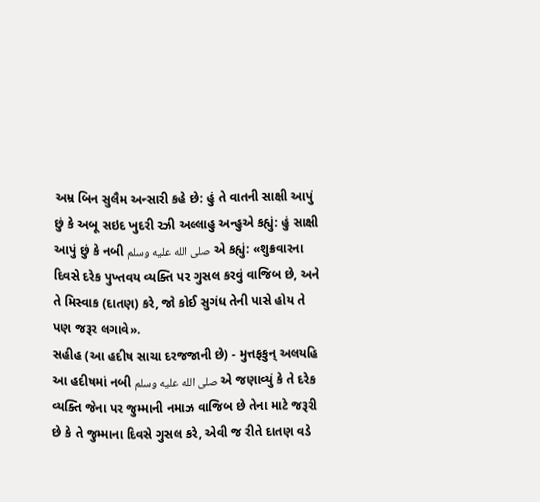અમ્ર બિન સુલૈમ અન્સારી કહે છે: હું તે વાતની સાક્ષી આપું છું કે અબૂ સઇદ ખુદરી રઝી અલ્લાહુ અન્હુએ કહ્યું: હું સાક્ષી આપું છું કે નબી صلى الله عليه وسلم એ કહ્યું: «શુક્રવારના દિવસે દરેક પુખ્તવય વ્યક્તિ પર ગુસલ કરવું વાજિબ છે, અને તે મિસ્વાક (દાતણ) કરે, જો કોઈ સુગંધ તેની પાસે હોય તે પણ જરૂર લગાવે».
સહીહ (આ હદીષ સાચા દરજજાની છે) - મુત્તફકુન્ અલયહિ
આ હદીષમાં નબી صلى الله عليه وسلم એ જણાવ્યું કે તે દરેક વ્યક્તિ જેના પર જુમ્માની નમાઝ વાજિબ છે તેના માટે જરૂરી છે કે તે જુમ્માના દિવસે ગુસલ કરે, એવી જ રીતે દાતણ વડે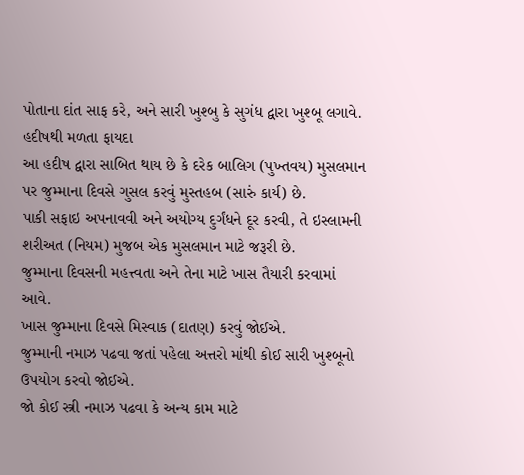પોતાના દાંત સાફ કરે, અને સારી ખુશ્બુ કે સુગંધ દ્વારા ખુશ્બૂ લગાવે.
હદીષથી મળતા ફાયદા
આ હદીષ દ્વારા સાબિત થાય છે કે દરેક બાલિગ (પુખ્તવય) મુસલમાન પર જુમ્માના દિવસે ગુસલ કરવું મુસ્તહબ (સારું કાર્ય) છે.
પાકી સફાઇ અપનાવવી અને અયોગ્ય દુર્ગંધને દૂર કરવી, તે ઇસ્લામની શરીઅત (નિયમ) મુજબ એક મુસલમાન માટે જરૂરી છે.
જુમ્માના દિવસની મહત્ત્વતા અને તેના માટે ખાસ તૈયારી કરવામાં આવે.
ખાસ જુમ્માના દિવસે મિસ્વાક (દાતણ) કરવું જોઈએ.
જુમ્માની નમાઝ પઢવા જતાં પહેલા અત્તરો માંથી કોઈ સારી ખુશ્બૂનો ઉપયોગ કરવો જોઈએ.
જો કોઈ સ્ત્રી નમાઝ પઢવા કે અન્ય કામ માટે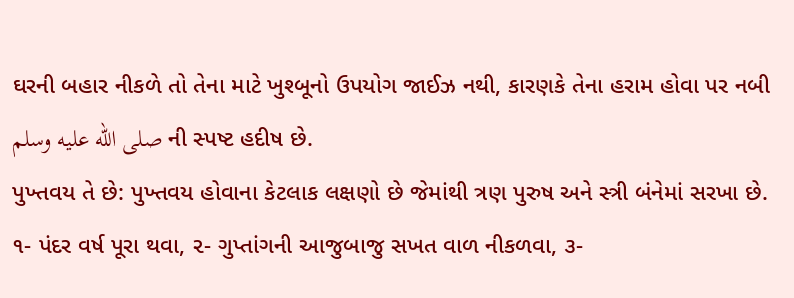ઘરની બહાર નીકળે તો તેના માટે ખુશ્બૂનો ઉપયોગ જાઈઝ નથી, કારણકે તેના હરામ હોવા પર નબી صلى الله عليه وسلم ની સ્પષ્ટ હદીષ છે.
પુખ્તવય તે છે: પુખ્તવય હોવાના કેટલાક લક્ષણો છે જેમાંથી ત્રણ પુરુષ અને સ્ત્રી બંનેમાં સરખા છે. ૧- પંદર વર્ષ પૂરા થવા, ૨- ગુપ્તાંગની આજુબાજુ સખત વાળ નીકળવા, ૩-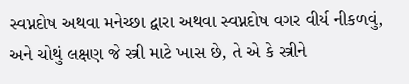સ્વપ્નદોષ અથવા મનેચ્છા દ્વારા અથવા સ્વપ્નદોષ વગર વીર્ય નીકળવું, અને ચોથું લક્ષણ જે સ્ત્રી માટે ખાસ છે, તે એ કે સ્ત્રીને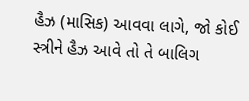હૈઝ (માસિક) આવવા લાગે, જો કોઈ સ્ત્રીને હૈઝ આવે તો તે બાલિગ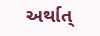અર્થાત્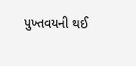પુખ્તવયની થઈ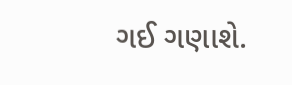ગઈ ગણાશે.